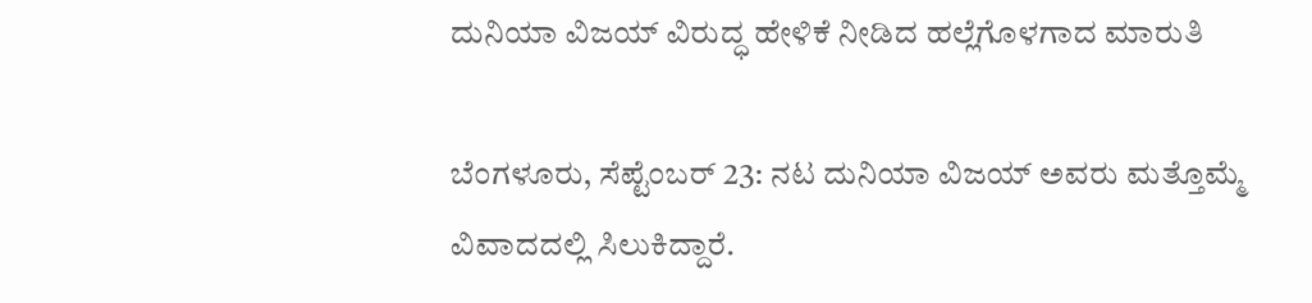ದುನಿಯಾ ವಿಜಯ್ ವಿರುದ್ಧ ಹೇಳಿಕೆ ನೀಡಿದ ಹಲ್ಲೆಗೊಳಗಾದ ಮಾರುತಿ

ಬೆಂಗಳೂರು, ಸೆಪ್ಟೆಂಬರ್ 23: ನಟ ದುನಿಯಾ ವಿಜಯ್ ಅವರು ಮತ್ತೊಮ್ಮೆ ವಿವಾದದಲ್ಲಿ ಸಿಲುಕಿದ್ದಾರೆ.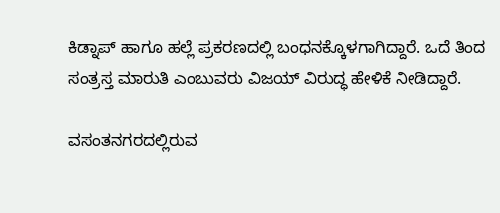ಕಿಡ್ನಾಪ್ ಹಾಗೂ ಹಲ್ಲೆ ಪ್ರಕರಣದಲ್ಲಿ ಬಂಧನಕ್ಕೊಳಗಾಗಿದ್ದಾರೆ. ಒದೆ ತಿಂದ ಸಂತ್ರಸ್ತ ಮಾರುತಿ ಎಂಬುವರು ವಿಜಯ್ ವಿರುದ್ಧ ಹೇಳಿಕೆ ನೀಡಿದ್ದಾರೆ.

ವಸಂತನಗರದಲ್ಲಿರುವ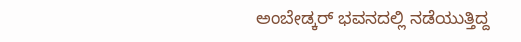ಅಂಬೇಡ್ಕರ್ ಭವನದಲ್ಲಿ ನಡೆಯುತ್ತಿದ್ದ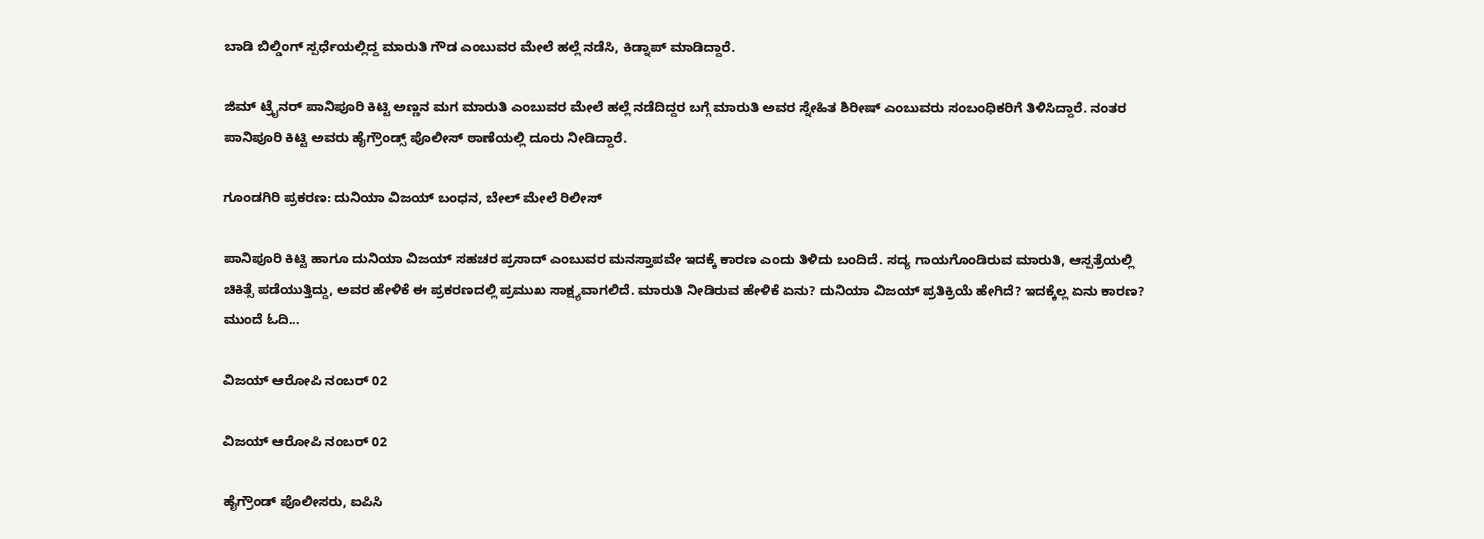ಬಾಡಿ ಬಿಲ್ಡಿಂಗ್ ಸ್ಪರ್ಧೆಯಲ್ಲಿದ್ದ ಮಾರುತಿ ಗೌಡ ಎಂಬುವರ ಮೇಲೆ ಹಲ್ಲೆ ನಡೆಸಿ, ಕಿಡ್ನಾಪ್ ಮಾಡಿದ್ದಾರೆ.

ಜಿಮ್ ಟ್ರೈನರ್ ಪಾನಿಪೂರಿ ಕಿಟ್ಟಿ ಅಣ್ಣನ ಮಗ ಮಾರುತಿ ಎಂಬುವರ ಮೇಲೆ ಹಲ್ಲೆ ನಡೆದಿದ್ದರ ಬಗ್ಗೆ ಮಾರುತಿ ಅವರ ಸ್ನೇಹಿತ ಶಿರೀಷ್ ಎಂಬುವರು ಸಂಬಂಧಿಕರಿಗೆ ತಿಳಿಸಿದ್ದಾರೆ. ನಂತರ ಪಾನಿಪೂರಿ ಕಿಟ್ಟಿ ಅವರು ಹೈಗ್ರೌಂಡ್ಸ್ ಪೊಲೀಸ್ ಠಾಣೆಯಲ್ಲಿ ದೂರು ನೀಡಿದ್ದಾರೆ.

ಗೂಂಡಗಿರಿ ಪ್ರಕರಣ: ದುನಿಯಾ ವಿಜಯ್ ಬಂಧನ, ಬೇಲ್ ಮೇಲೆ ರಿಲೀಸ್

ಪಾನಿಪೂರಿ ಕಿಟ್ಟಿ ಹಾಗೂ ದುನಿಯಾ ವಿಜಯ್ ಸಹಚರ ಪ್ರಸಾದ್ ಎಂಬುವರ ಮನಸ್ತಾಪವೇ ಇದಕ್ಕೆ ಕಾರಣ ಎಂದು ತಿಳಿದು ಬಂದಿದೆ. ಸದ್ಯ ಗಾಯಗೊಂಡಿರುವ ಮಾರುತಿ, ಆಸ್ಪತ್ರೆಯಲ್ಲಿ ಚಿಕಿತ್ಸೆ ಪಡೆಯುತ್ತಿದ್ದು, ಅವರ ಹೇಳಿಕೆ ಈ ಪ್ರಕರಣದಲ್ಲಿ ಪ್ರಮುಖ ಸಾಕ್ಷ್ಯವಾಗಲಿದೆ. ಮಾರುತಿ ನೀಡಿರುವ ಹೇಳಿಕೆ ಏನು? ದುನಿಯಾ ವಿಜಯ್ ಪ್ರತಿಕ್ರಿಯೆ ಹೇಗಿದೆ? ಇದಕ್ಕೆಲ್ಲ ಏನು ಕಾರಣ? ಮುಂದೆ ಓದಿ...

ವಿಜಯ್ ಆರೋಪಿ ನಂಬರ್ 02

ವಿಜಯ್ ಆರೋಪಿ ನಂಬರ್ 02

ಹೈಗ್ರೌಂಡ್ ಪೊಲೀಸರು, ಐಪಿಸಿ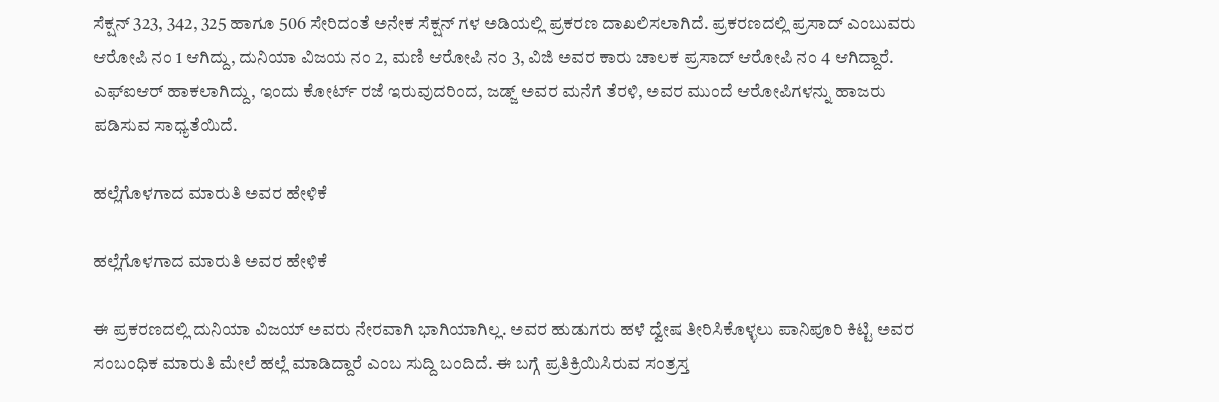ಸೆಕ್ಷನ್ 323, 342, 325 ಹಾಗೂ 506 ಸೇರಿದಂತೆ ಅನೇಕ ಸೆಕ್ಷನ್ ಗಳ ಅಡಿಯಲ್ಲಿ ಪ್ರಕರಣ ದಾಖಲಿಸಲಾಗಿದೆ. ಪ್ರಕರಣದಲ್ಲಿ ಪ್ರಸಾದ್ ಎಂಬುವರು ಆರೋಪಿ ನಂ 1 ಆಗಿದ್ದು, ದುನಿಯಾ ವಿಜಯ ನಂ 2, ಮಣಿ ಆರೋಪಿ ನಂ 3, ವಿಜಿ ಅವರ ಕಾರು ಚಾಲಕ ಪ್ರಸಾದ್ ಆರೋಪಿ ನಂ 4 ಆಗಿದ್ದಾರೆ. ಎಫ್ಐಆರ್ ಹಾಕಲಾಗಿದ್ದು, ಇಂದು ಕೋರ್ಟ್ ರಜೆ ಇರುವುದರಿಂದ, ಜಡ್ಜ್ ಅವರ ಮನೆಗೆ ತೆರಳಿ, ಅವರ ಮುಂದೆ ಆರೋಪಿಗಳನ್ನು ಹಾಜರು ಪಡಿಸುವ ಸಾಧ್ಯತೆಯಿದೆ.

ಹಲ್ಲೆಗೊಳಗಾದ ಮಾರುತಿ ಅವರ ಹೇಳಿಕೆ

ಹಲ್ಲೆಗೊಳಗಾದ ಮಾರುತಿ ಅವರ ಹೇಳಿಕೆ

ಈ ಪ್ರಕರಣದಲ್ಲಿ ದುನಿಯಾ ವಿಜಯ್ ಅವರು ನೇರವಾಗಿ ಭಾಗಿಯಾಗಿಲ್ಲ. ಅವರ ಹುಡುಗರು ಹಳೆ ದ್ವೇಷ ತೀರಿಸಿಕೊಳ್ಳಲು ಪಾನಿಪೂರಿ ಕಿಟ್ಟಿ ಅವರ ಸಂಬಂಧಿಕ ಮಾರುತಿ ಮೇಲೆ ಹಲ್ಲೆ ಮಾಡಿದ್ದಾರೆ ಎಂಬ ಸುದ್ದಿ ಬಂದಿದೆ. ಈ ಬಗ್ಗೆ ಪ್ರತಿಕ್ರಿಯಿಸಿರುವ ಸಂತ್ರಸ್ತ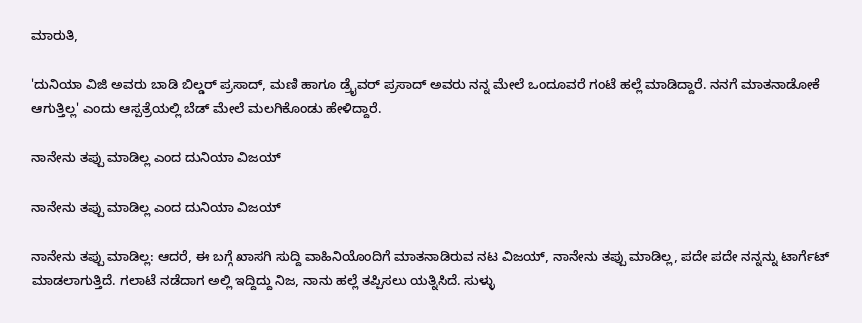ಮಾರುತಿ,

'ದುನಿಯಾ ವಿಜಿ ಅವರು ಬಾಡಿ ಬಿಲ್ಡರ್ ಪ್ರಸಾದ್, ಮಣಿ ಹಾಗೂ ಡ್ರೈವರ್ ಪ್ರಸಾದ್ ಅವರು ನನ್ನ ಮೇಲೆ ಒಂದೂವರೆ ಗಂಟೆ ಹಲ್ಲೆ ಮಾಡಿದ್ದಾರೆ. ನನಗೆ ಮಾತನಾಡೋಕೆ ಆಗುತ್ತಿಲ್ಲ' ಎಂದು ಆಸ್ಪತ್ರೆಯಲ್ಲಿ ಬೆಡ್ ಮೇಲೆ ಮಲಗಿಕೊಂಡು ಹೇಳಿದ್ದಾರೆ.

ನಾನೇನು ತಪ್ಪು ಮಾಡಿಲ್ಲ ಎಂದ ದುನಿಯಾ ವಿಜಯ್

ನಾನೇನು ತಪ್ಪು ಮಾಡಿಲ್ಲ ಎಂದ ದುನಿಯಾ ವಿಜಯ್

ನಾನೇನು ತಪ್ಪು ಮಾಡಿಲ್ಲ: ಆದರೆ, ಈ ಬಗ್ಗೆ ಖಾಸಗಿ ಸುದ್ದಿ ವಾಹಿನಿಯೊಂದಿಗೆ ಮಾತನಾಡಿರುವ ನಟ ವಿಜಯ್, ನಾನೇನು ತಪ್ಪು ಮಾಡಿಲ್ಲ, ಪದೇ ಪದೇ ನನ್ನನ್ನು ಟಾರ್ಗೆಟ್ ಮಾಡಲಾಗುತ್ತಿದೆ. ಗಲಾಟೆ ನಡೆದಾಗ ಅಲ್ಲಿ ಇದ್ದಿದ್ದು ನಿಜ, ನಾನು ಹಲ್ಲೆ ತಪ್ಪಿಸಲು ಯತ್ನಿಸಿದೆ. ಸುಳ್ಳು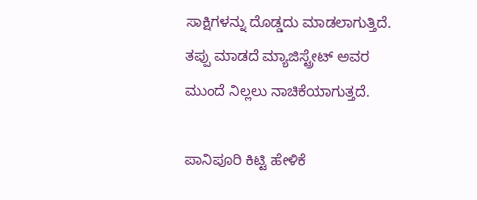ಸಾಕ್ಷಿಗಳನ್ನು ದೊಡ್ಡದು ಮಾಡಲಾಗುತ್ತಿದೆ. ತಪ್ಪು ಮಾಡದೆ ಮ್ಯಾಜಿಸ್ಟ್ರೇಟ್ ಅವರ ಮುಂದೆ ನಿಲ್ಲಲು ನಾಚಿಕೆಯಾಗುತ್ತದೆ.

ಪಾನಿಪೂರಿ ಕಿಟ್ಟಿ ಹೇಳಿಕೆ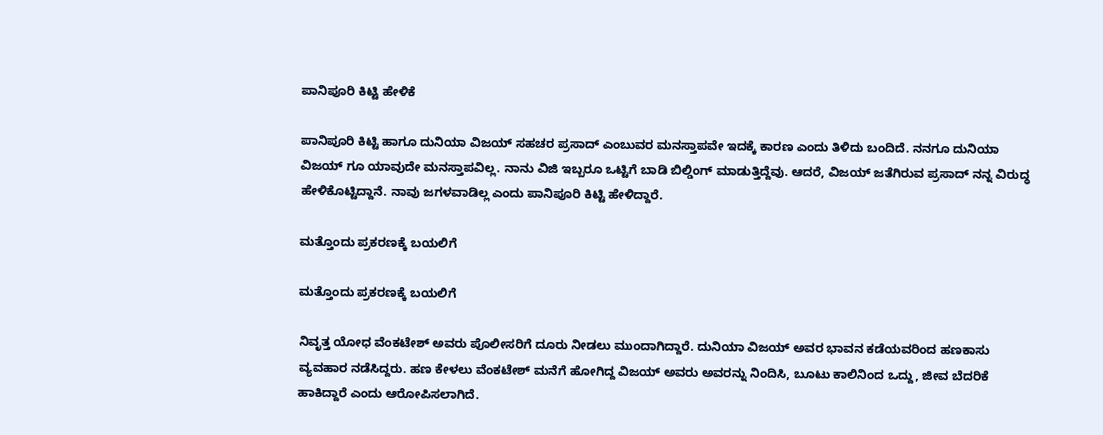ಪಾನಿಪೂರಿ ಕಿಟ್ಟಿ ಹೇಳಿಕೆ

ಪಾನಿಪೂರಿ ಕಿಟ್ಟಿ ಹಾಗೂ ದುನಿಯಾ ವಿಜಯ್ ಸಹಚರ ಪ್ರಸಾದ್ ಎಂಬುವರ ಮನಸ್ತಾಪವೇ ಇದಕ್ಕೆ ಕಾರಣ ಎಂದು ತಿಳಿದು ಬಂದಿದೆ. ನನಗೂ ದುನಿಯಾ ವಿಜಯ್ ಗೂ ಯಾವುದೇ ಮನಸ್ತಾಪವಿಲ್ಲ. ನಾನು ವಿಜಿ ಇಬ್ಬರೂ ಒಟ್ಟಿಗೆ ಬಾಡಿ ಬಿಲ್ಡಿಂಗ್ ಮಾಡುತ್ತಿದ್ದೆವು. ಆದರೆ, ವಿಜಯ್ ಜತೆಗಿರುವ ಪ್ರಸಾದ್ ನನ್ನ ವಿರುದ್ಧ ಹೇಳಿಕೊಟ್ಟಿದ್ದಾನೆ. ನಾವು ಜಗಳವಾಡಿಲ್ಲ ಎಂದು ಪಾನಿಪೂರಿ ಕಿಟ್ಟಿ ಹೇಳಿದ್ದಾರೆ.

ಮತ್ತೊಂದು ಪ್ರಕರಣಕ್ಕೆ ಬಯಲಿಗೆ

ಮತ್ತೊಂದು ಪ್ರಕರಣಕ್ಕೆ ಬಯಲಿಗೆ

ನಿವೃತ್ತ ಯೋಧ ವೆಂಕಟೇಶ್ ಅವರು ಪೊಲೀಸರಿಗೆ ದೂರು ನೀಡಲು ಮುಂದಾಗಿದ್ದಾರೆ. ದುನಿಯಾ ವಿಜಯ್ ಅವರ ಭಾವನ ಕಡೆಯವರಿಂದ ಹಣಕಾಸು ವ್ಯವಹಾರ ನಡೆಸಿದ್ದರು. ಹಣ ಕೇಳಲು ವೆಂಕಟೇಶ್ ಮನೆಗೆ ಹೋಗಿದ್ದ ವಿಜಯ್ ಅವರು ಅವರನ್ನು ನಿಂದಿಸಿ, ಬೂಟು ಕಾಲಿನಿಂದ ಒದ್ದು, ಜೀವ ಬೆದರಿಕೆ ಹಾಕಿದ್ದಾರೆ ಎಂದು ಆರೋಪಿಸಲಾಗಿದೆ.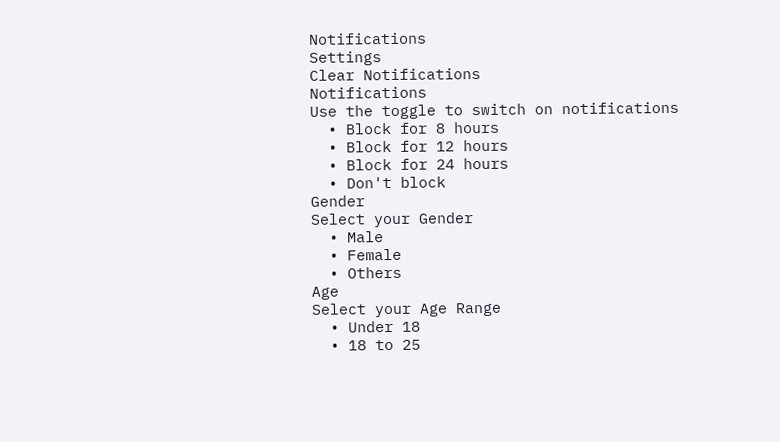Notifications
Settings
Clear Notifications
Notifications
Use the toggle to switch on notifications
  • Block for 8 hours
  • Block for 12 hours
  • Block for 24 hours
  • Don't block
Gender
Select your Gender
  • Male
  • Female
  • Others
Age
Select your Age Range
  • Under 18
  • 18 to 25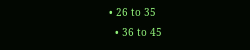• 26 to 35
  • 36 to 45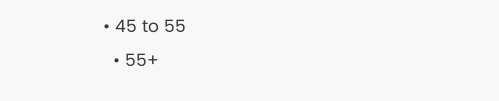• 45 to 55
  • 55+